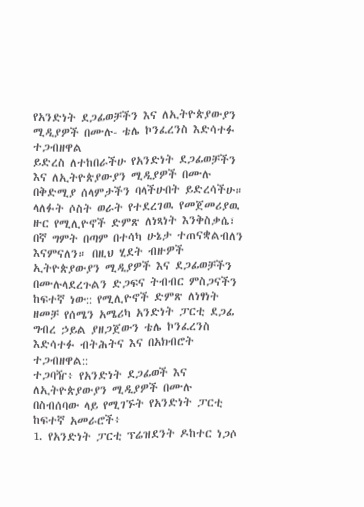የአንድነት ደጋፊወቻችን እና ለኢትዮጵያውያን ሚዲያዎች በሙሉ- ቴሌ ኮንፈረንስ እድሳተፉ ተጋብዘዋል
ይድረስ ለተከበራችሁ የአንድነት ደጋፊወቻችን እና ለኢትዮጵያውያን ሚዲያዎች በሙሉ
በቅድሚያ ሰላምታችን ባላችሁበት ይድረሳችሁ።
ላለፉት ሶስት ወራት የተደረገዉ የመጀመሪያዉ ዙር የሚሊዮኖች ድምጽ ለነጻነት እንቅስቃሴ፣ በኛ ግምት በጣም በተሳካ ሁኔታ ተጠናቋልብለን እናምናለን። በዚህ ሂደት ብዙዎች ኢትዮጵያውያን ሚዲያዎች እና ደጋፊወቻችን በሙሉላደረጉልን ድጋፍና ትብብር ምስጋናችን ከፍተኛ ነው:: የሚሊዮኖች ድምጽ ለነፃነት ዘመቻ የሰሜን አሜሪካ አንድነት ፓርቲ ደጋፊ ግብረ ኃይል ያዘጋጀውን ቴሌ ኮንፈረንስ እድሳተፉ ብትሕትና እና በአክብሮት ተጋብዘዋል::
ተጋባዥ፥ የአንድነት ደጋፊወች እና ለኢትዮጵያውያን ሚዲያዎች በሙሉ
በስብሰባው ላይ የሚገኙት የአንድነት ፓርቲ ከፍተኛ አመራሮች፥
1. የአንድነት ፓርቲ ፕሬዝደንት ዶከተር ነጋሶ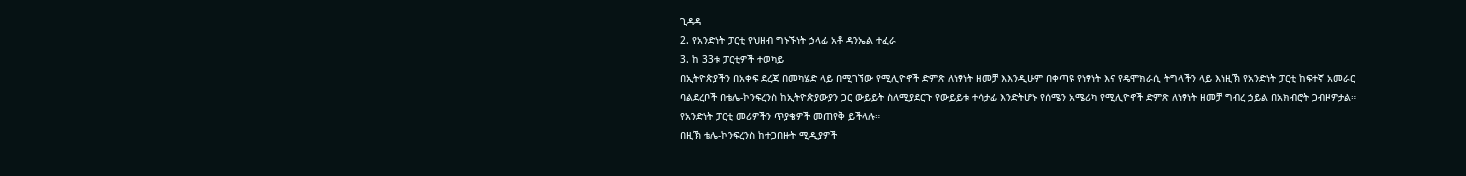ጊዳዳ
2. የአንድነት ፓርቲ የህዘብ ግኑኙነት ኃላፊ አቶ ዳንኤል ተፈራ
3. ከ 33ቱ ፓርቲዎች ተወካይ
በኢትዮጵያችን በአቀፍ ደረጃ በመካሄድ ላይ በሚገኘው የሚሊዮኖች ድምጽ ለነፃነት ዘመቻ እእንዲሁም በቀጣዩ የነፃነት እና የዴሞክራሲ ትግላችን ላይ እነዚኽ የአንድነት ፓርቲ ከፍተኛ አመራር ባልደረቦች በቴሌ-ኮንፍረንስ ከኢትዮጵያውያን ጋር ውይይት ስለሚያደርጉ የውይይቱ ተሳታፊ እንድትሆኑ የሰሜን አሜሪካ የሚሊዮኖች ድምጽ ለነፃነት ዘመቻ ግብረ ኃይል በአክብሮት ጋብዞዎታል። የአንድነት ፓርቲ መሪዎችን ጥያቄዎች መጠየቅ ይችላሉ።
በዚኽ ቴሌ-ኮንፍረንስ ከተጋበዙት ሚዲያዎች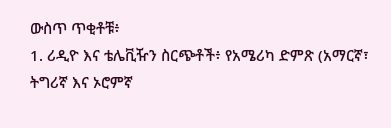ውስጥ ጥቂቶቹ፥
1. ሪዲዮ እና ቴሌቪዥን ስርጭቶች፥ የአሜሪካ ድምጽ (አማርኛ፣ ትግሪኛ እና ኦሮምኛ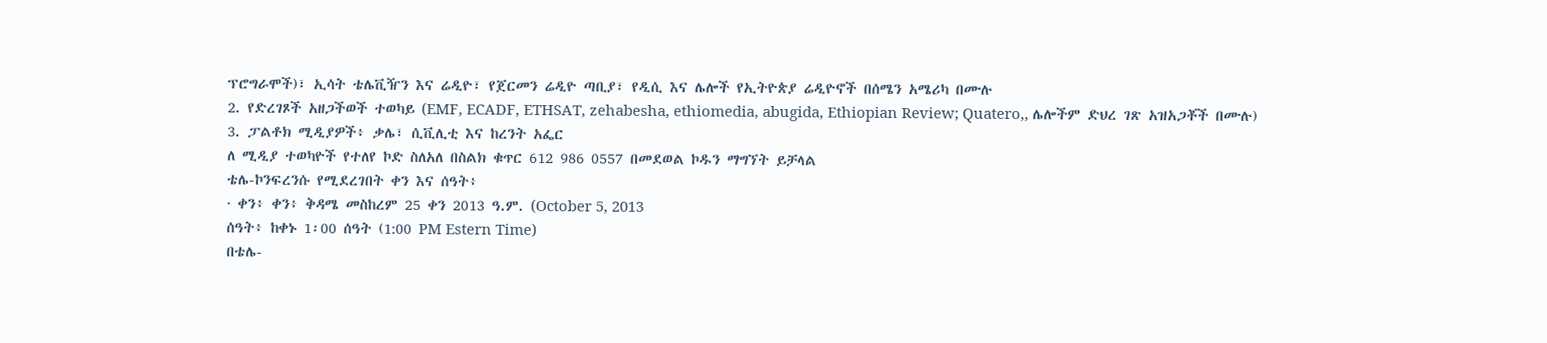ፕሮግራሞች)፣ ኢሳት ቴሌቪዥን እና ሬዲዮ፣ የጀርመን ሬዲዮ ጣቢያ፣ የዲሲ እና ሌሎች የኢትዮጵያ ሬዲዮኖች በሰሜን አሜሪካ በሙሉ
2. የድረገጾች አዘጋችወች ተወካይ (EMF, ECADF, ETHSAT, zehabesha, ethiomedia, abugida, Ethiopian Review; Quatero,, ሌሎችም ድህረ ገጽ አዝአጋቾች በሙሉ)
3. ፓልቶክ ሚዲያዎች፥ ቃሌ፣ ሲቪሊቲ እና ከረንት አፌር
ለ ሚዲያ ተወካዮች የተለየ ኮድ ስለአለ በስልክ ቁጥር 612 986 0557 በመደወል ኮዱን ማግኘት ይቻላል
ቴሌ-ኮንፍረንሱ የሚደረገበት ቀን እና ሰዓት፥
· ቀን፥ ቀን፥ ቅዳሜ መስከረም 25 ቀን 2013 ዓ.ም. (October 5, 2013
ሰዓት፥ ከቀኑ 1፡00 ሰዓት (1:00 PM Estern Time)
በቴሌ-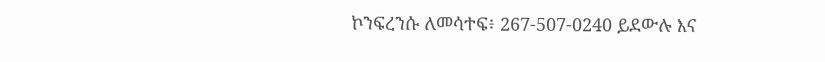ኮንፍረንሱ ለመሳተፍ፥ 267-507-0240 ይደውሉ እና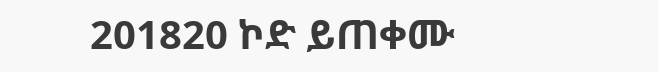201820 ኮድ ይጠቀሙ